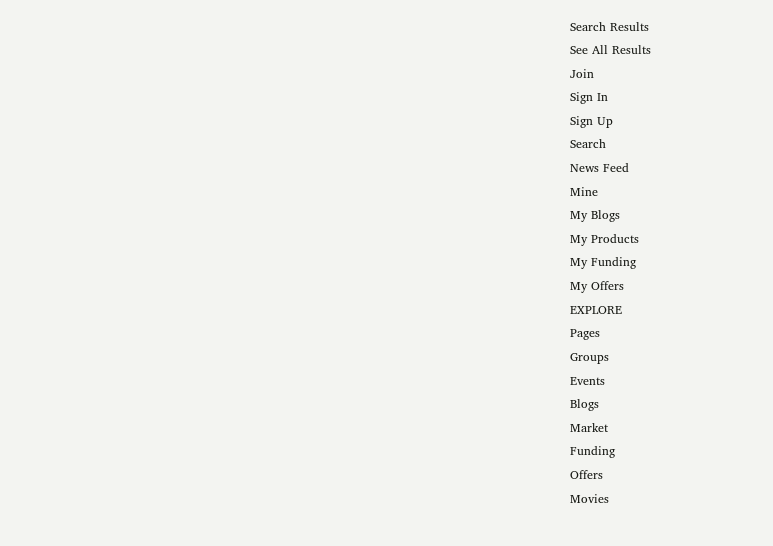Search Results
See All Results
Join
Sign In
Sign Up
Search
News Feed
Mine
My Blogs
My Products
My Funding
My Offers
EXPLORE
Pages
Groups
Events
Blogs
Market
Funding
Offers
Movies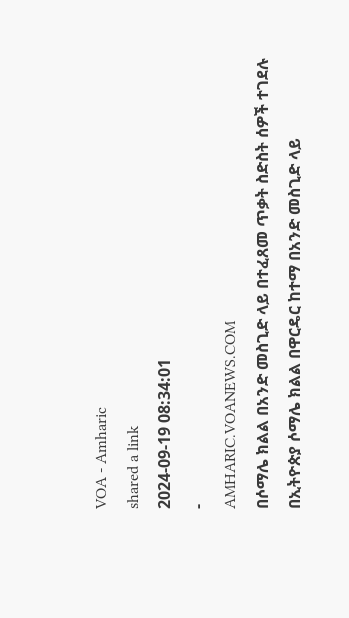VOA - Amharic
shared a link
2024-09-19 08:34:01
-
AMHARIC.VOANEWS.COM
በሶማሌ ክልል በአንድ መስጊድ ላይ በተፈጸመ ጥቃት ስድስት ሰዎች ተገደሉ
በኢትዮጵያ ሶማሌ ክልል በዋርዴር ከተማ በአንድ መስጊድ ላይ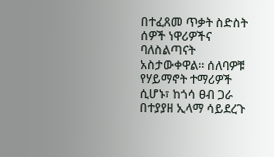በተፈጸመ ጥቃት ስድስት ሰዎች ነዋሪዎችና ባለስልጣናት አስታውቀዋል። ሰለባዎቹ የሃይማኖት ተማሪዎች ሲሆኑ፣ ከጎሳ ፀብ ጋራ በተያያዘ ኢላማ ሳይደረጉ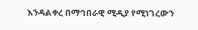እንዳልቀረ በማኅበራዊ ሚዲያ የሚነገረውን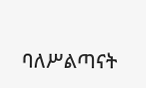ባለሥልጣናት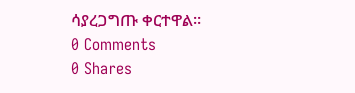ሳያረጋግጡ ቀርተዋል።
0 Comments
0 Shares